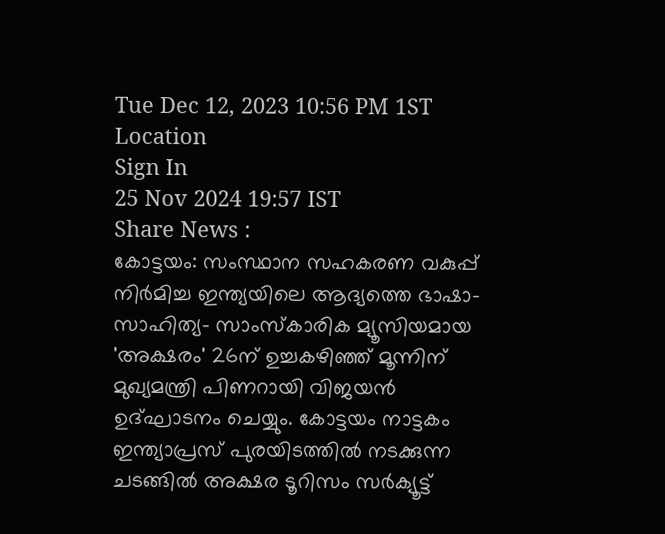Tue Dec 12, 2023 10:56 PM 1ST
Location
Sign In
25 Nov 2024 19:57 IST
Share News :
കോട്ടയം: സംസ്ഥാന സഹകരണ വകുപ്പ് നിർമിച്ച ഇന്ത്യയിലെ ആദ്യത്തെ ഭാഷാ- സാഹിത്യ- സാംസ്കാരിക മ്യൂസിയമായ 'അക്ഷരം' 26ന് ഉച്ചകഴിഞ്ഞ് മൂന്നിന് മുഖ്യമന്ത്രി പിണറായി വിജയൻ ഉദ്ഘാടനം ചെയ്യും. കോട്ടയം നാട്ടകം ഇന്ത്യാപ്രസ് പുരയിടത്തിൽ നടക്കുന്ന ചടങ്ങിൽ അക്ഷര ടൂറിസം സർക്യൂട്ട്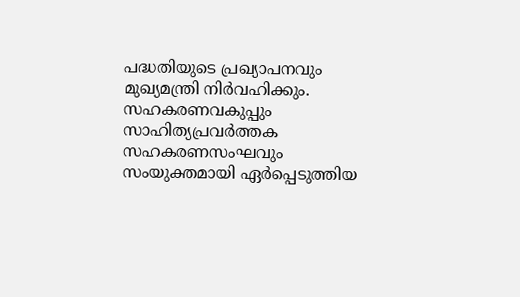പദ്ധതിയുടെ പ്രഖ്യാപനവും മുഖ്യമന്ത്രി നിർവഹിക്കും. സഹകരണവകുപ്പും സാഹിത്യപ്രവർത്തക സഹകരണസംഘവും സംയുക്തമായി ഏർപ്പെടുത്തിയ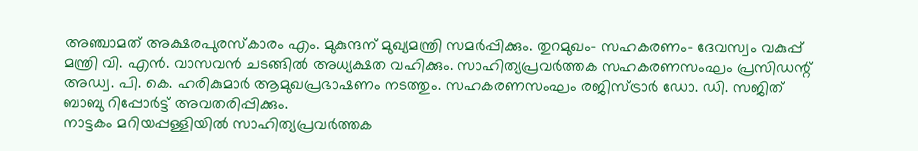അഞ്ചാമത് അക്ഷരപുരസ്കാരം എം. മുകുന്ദന് മുഖ്യമന്ത്രി സമർപ്പിക്കും. തുറമുഖം- സഹകരണം- ദേവസ്വം വകുപ്പ് മന്ത്രി വി. എൻ. വാസവൻ ചടങ്ങിൽ അധ്യക്ഷത വഹിക്കും. സാഹിത്യപ്രവർത്തക സഹകരണസംഘം പ്രസിഡന്റ് അഡ്വ. പി. കെ. ഹരികുമാർ ആമുഖപ്രഭാഷണം നടത്തും. സഹകരണസംഘം രജിസ്ട്രാർ ഡോ. ഡി. സജിത് ബാബു റിപ്പോർട്ട് അവതരിപ്പിക്കും.
നാട്ടകം മറിയപ്പള്ളിയിൽ സാഹിത്യപ്രവർത്തക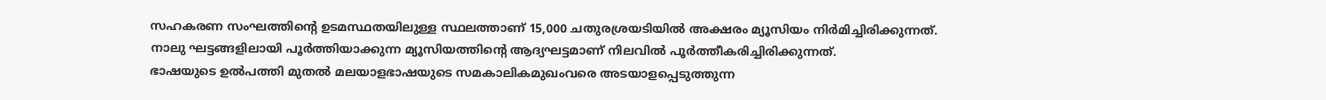സഹകരണ സംഘത്തിന്റെ ഉടമസ്ഥതയിലുള്ള സ്ഥലത്താണ് 15,000 ചതുരശ്രയടിയിൽ അക്ഷരം മ്യൂസിയം നിർമിച്ചിരിക്കുന്നത്.
നാലു ഘട്ടങ്ങളിലായി പൂർത്തിയാക്കുന്ന മ്യൂസിയത്തിന്റെ ആദ്യഘട്ടമാണ് നിലവിൽ പൂർത്തീകരിച്ചിരിക്കുന്നത്.
ഭാഷയുടെ ഉൽപത്തി മുതൽ മലയാളഭാഷയുടെ സമകാലികമുഖംവരെ അടയാളപ്പെടുത്തുന്ന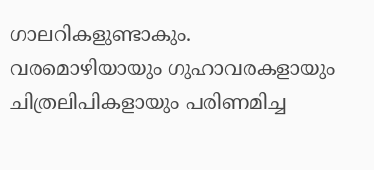ഗാലറികളുണ്ടാകും. വരമൊഴിയായും ഗുഹാവരകളായും ചിത്രലിപികളായും പരിണമിച്ച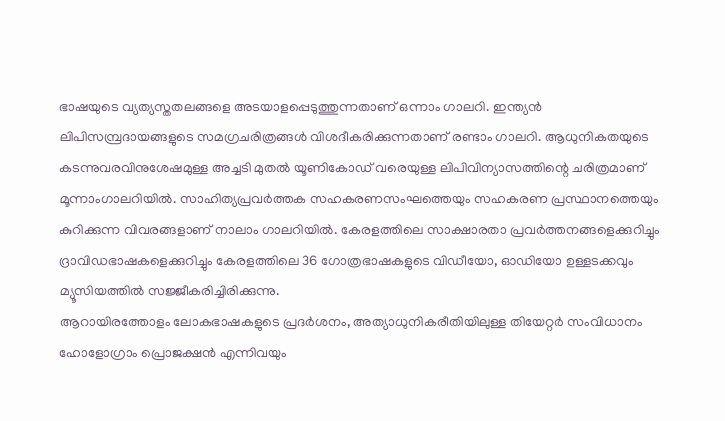ഭാഷയുടെ വ്യത്യസ്തതലങ്ങളെ അടയാളപ്പെടുത്തുന്നതാണ് ഒന്നാം ഗാലറി. ഇന്ത്യൻ ലിപിസമ്പ്രദായങ്ങളുടെ സമഗ്രചരിത്രങ്ങൾ വിശദീകരിക്കുന്നതാണ് രണ്ടാം ഗാലറി. ആധുനികതയുടെ കടന്നുവരവിനുശേഷമുള്ള അച്ചടി മുതൽ യൂണികോഡ് വരെയുള്ള ലിപിവിന്യാസത്തിന്റെ ചരിത്രമാണ് മൂന്നാംഗാലറിയിൽ. സാഹിത്യപ്രവർത്തക സഹകരണസംഘത്തെയും സഹകരണ പ്രസ്ഥാനത്തെയും കുറിക്കുന്ന വിവരങ്ങളാണ് നാലാം ഗാലറിയിൽ. കേരളത്തിലെ സാക്ഷാരതാ പ്രവർത്തനങ്ങളെക്കുറിച്ചും ദ്രാവിഡഭാഷകളെക്കുറിച്ചും കേരളത്തിലെ 36 ഗോത്രഭാഷകളുടെ വിഡീയോ, ഓഡിയോ ഉള്ളടക്കവും മ്യൂസിയത്തിൽ സജ്ജീകരിച്ചിരിക്കുന്നു.
ആറായിരത്തോളം ലോകഭാഷകളുടെ പ്രദർശനം, അത്യാധുനികരീതിയിലുള്ള തിയേറ്റർ സംവിധാനം ഹോളോഗ്രാം പ്രൊജക്ഷൻ എന്നിവയും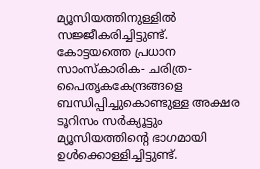മ്യൂസിയത്തിനുള്ളിൽ സജ്ജീകരിച്ചിട്ടുണ്ട്.
കോട്ടയത്തെ പ്രധാന സാംസ്കാരിക- ചരിത്ര- പൈതൃകകേന്ദ്രങ്ങളെ ബന്ധിപ്പിച്ചുകൊണ്ടുള്ള അക്ഷര ടൂറിസം സർക്യൂട്ടും മ്യൂസിയത്തിന്റെ ഭാഗമായി ഉൾക്കൊള്ളിച്ചിട്ടുണ്ട്.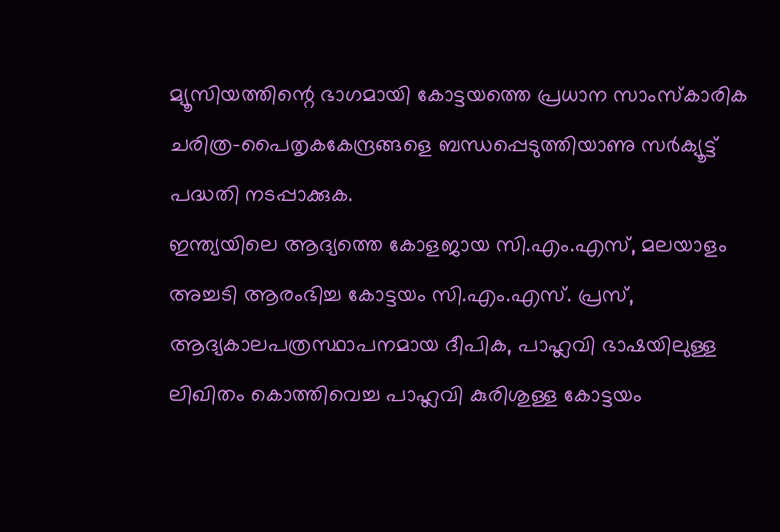മ്യൂസിയത്തിന്റെ ഭാഗമായി കോട്ടയത്തെ പ്രധാന സാംസ്കാരിക ചരിത്ര-പൈതൃകകേന്ദ്രങ്ങളെ ബന്ധപ്പെടുത്തിയാണു സർക്യൂട്ട് പദ്ധതി നടപ്പാക്കുക.
ഇന്ത്യയിലെ ആദ്യത്തെ കോളജായ സി.എം.എസ്, മലയാളം അച്ചടി ആരംഭിച്ച കോട്ടയം സി.എം.എസ്. പ്രസ്, ആദ്യകാലപത്രസ്ഥാപനമായ ദീപിക, പാഹ്ലവി ഭാഷയിലുള്ള ലിഖിതം കൊത്തിവെച്ച പാഹ്ലവി കുരിശുള്ള കോട്ടയം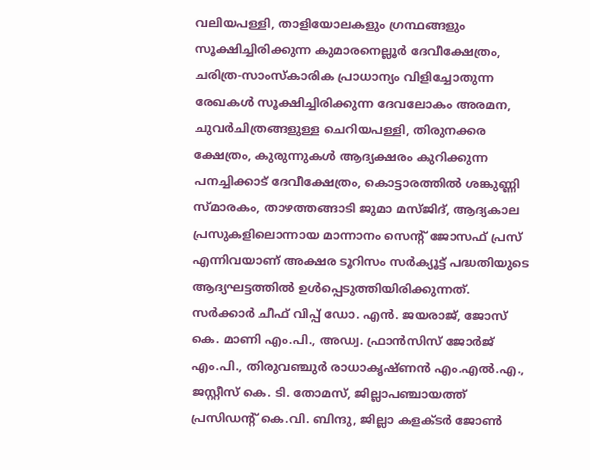വലിയപള്ളി, താളിയോലകളും ഗ്രന്ഥങ്ങളും സൂക്ഷിച്ചിരിക്കുന്ന കുമാരനെല്ലൂർ ദേവീക്ഷേത്രം, ചരിത്ര-സാംസ്കാരിക പ്രാധാന്യം വിളിച്ചോതുന്ന രേഖകൾ സൂക്ഷിച്ചിരിക്കുന്ന ദേവലോകം അരമന, ചുവർചിത്രങ്ങളുള്ള ചെറിയപള്ളി, തിരുനക്കര ക്ഷേത്രം, കുരുന്നുകൾ ആദ്യക്ഷരം കുറിക്കുന്ന പനച്ചിക്കാട് ദേവീക്ഷേത്രം, കൊട്ടാരത്തിൽ ശങ്കുണ്ണി സ്മാരകം, താഴത്തങ്ങാടി ജുമാ മസ്ജിദ്, ആദ്യകാല പ്രസുകളിലൊന്നായ മാന്നാനം സെന്റ് ജോസഫ് പ്രസ് എന്നിവയാണ് അക്ഷര ടൂറിസം സർക്യൂട്ട് പദ്ധതിയുടെ ആദ്യഘട്ടത്തിൽ ഉൾപ്പെടുത്തിയിരിക്കുന്നത്.
സർക്കാർ ചീഫ് വിപ്പ് ഡോ. എൻ. ജയരാജ്, ജോസ് കെ. മാണി എം.പി., അഡ്വ. ഫ്രാൻസിസ് ജോർജ് എം.പി., തിരുവഞ്ചുർ രാധാകൃഷ്ണൻ എം.എൽ.എ., ജസ്റ്റീസ് കെ. ടി. തോമസ്, ജില്ലാപഞ്ചായത്ത് പ്രസിഡന്റ് കെ.വി. ബിന്ദു, ജില്ലാ കളക്ടർ ജോൺ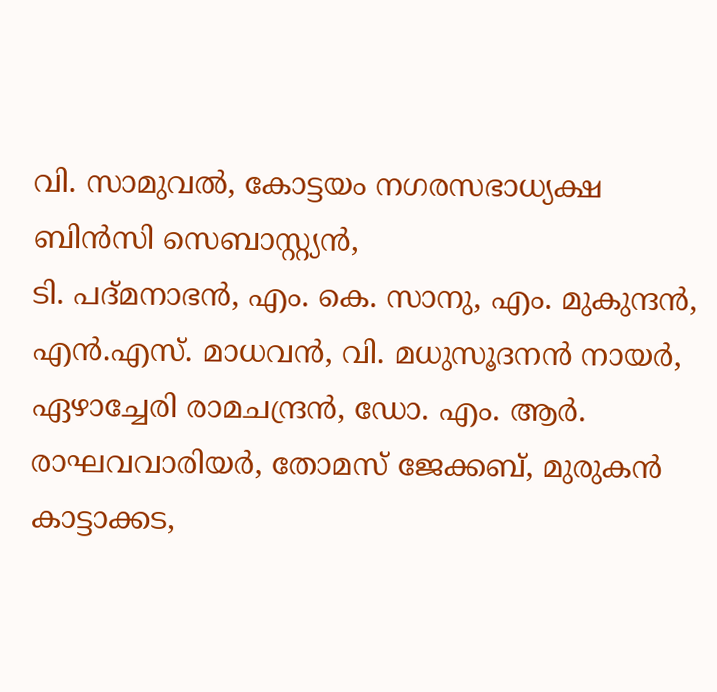വി. സാമുവൽ, കോട്ടയം നഗരസഭാധ്യക്ഷ ബിൻസി സെബാസ്റ്റ്യൻ,
ടി. പദ്മനാഭൻ, എം. കെ. സാനു, എം. മുകുന്ദൻ, എൻ.എസ്. മാധവൻ, വി. മധുസൂദനൻ നായർ, ഏഴാച്ചേരി രാമചന്ദ്രൻ, ഡോ. എം. ആർ. രാഘവവാരിയർ, തോമസ് ജേക്കബ്, മുരുകൻ കാട്ടാക്കട,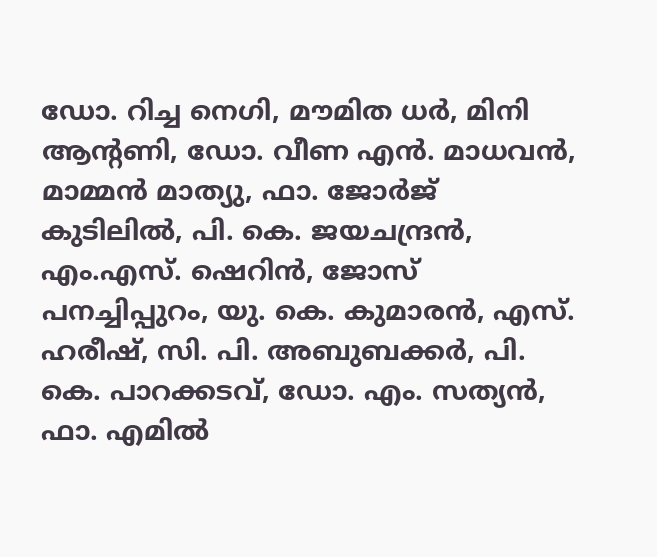ഡോ. റിച്ച നെഗി, മൗമിത ധർ, മിനി ആന്റണി, ഡോ. വീണ എൻ. മാധവൻ, മാമ്മൻ മാത്യു, ഫാ. ജോർജ് കുടിലിൽ, പി. കെ. ജയചന്ദ്രൻ, എം.എസ്. ഷെറിൻ, ജോസ് പനച്ചിപ്പുറം, യു. കെ. കുമാരൻ, എസ്. ഹരീഷ്, സി. പി. അബുബക്കർ, പി. കെ. പാറക്കടവ്, ഡോ. എം. സത്യൻ, ഫാ. എമിൽ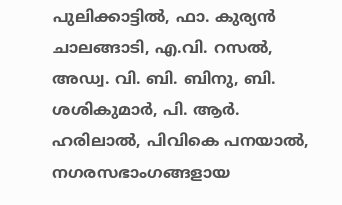പുലിക്കാട്ടിൽ, ഫാ. കുര്യൻ ചാലങ്ങാടി, എ.വി. റസൽ, അഡ്വ. വി. ബി. ബിനു, ബി. ശശികുമാർ, പി. ആർ. ഹരിലാൽ, പിവികെ പനയാൽ, നഗരസഭാംഗങ്ങളായ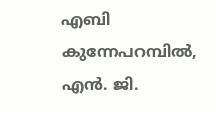എബി കുന്നേപറമ്പിൽ, എൻ. ജി.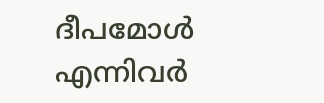ദീപമോൾ എന്നിവർ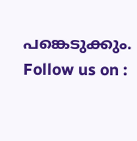പങ്കെടുക്കും.
Follow us on :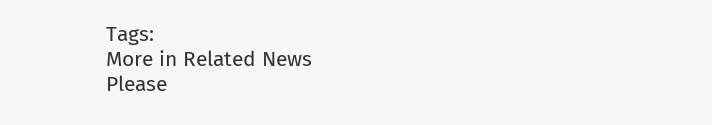Tags:
More in Related News
Please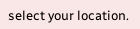select your location.